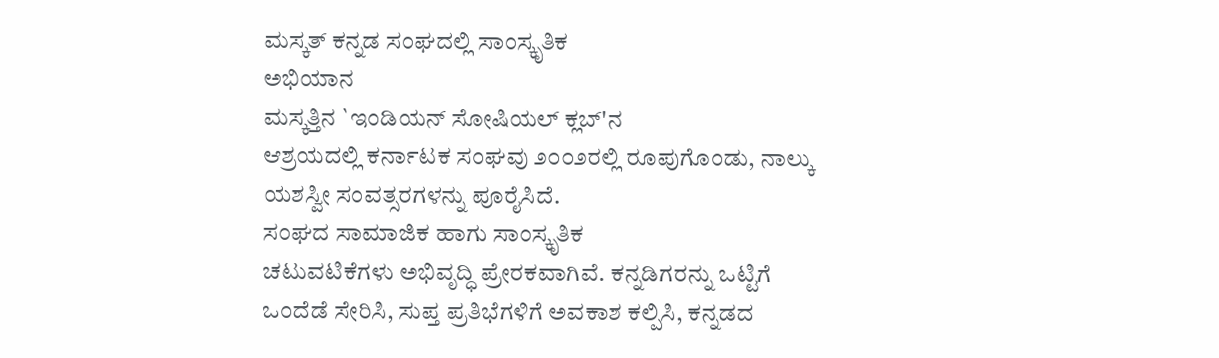ಮಸ್ಕತ್ ಕನ್ನಡ ಸಂಘದಲ್ಲಿ ಸಾಂಸ್ಕೃತಿಕ
ಅಭಿಯಾನ
ಮಸ್ಕತ್ತಿನ `ಇಂಡಿಯನ್ ಸೋಷಿಯಲ್ ಕ್ಲಬ್'ನ
ಆಶ್ರಯದಲ್ಲಿ ಕರ್ನಾಟಕ ಸಂಘವು ೨೦೦೨ರಲ್ಲಿ ರೂಪುಗೊಂಡು, ನಾಲ್ಕು
ಯಶಸ್ವೀ ಸಂವತ್ಸರಗಳನ್ನು ಪೂರೈಸಿದೆ.
ಸಂಘದ ಸಾಮಾಜಿಕ ಹಾಗು ಸಾಂಸ್ಕೃತಿಕ
ಚಟುವಟಿಕೆಗಳು ಅಭಿವೃದ್ಧಿ ಪ್ರೇರಕವಾಗಿವೆ. ಕನ್ನಡಿಗರನ್ನು ಒಟ್ಟಿಗೆ
ಒಂದೆಡೆ ಸೇರಿಸಿ, ಸುಪ್ತ ಪ್ರತಿಭೆಗಳಿಗೆ ಅವಕಾಶ ಕಲ್ಪಿಸಿ, ಕನ್ನಡದ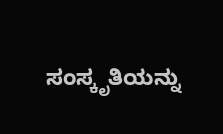ಸಂಸ್ಕೃತಿಯನ್ನು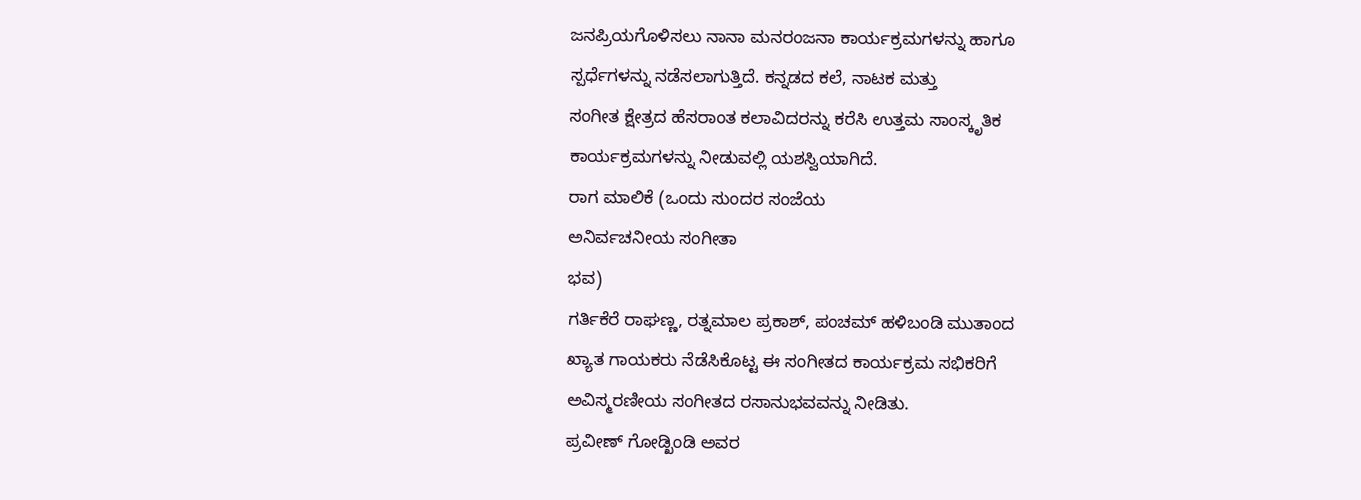ಜನಪ್ರಿಯಗೊಳಿಸಲು ನಾನಾ ಮನರಂಜನಾ ಕಾರ್ಯಕ್ರಮಗಳನ್ನು ಹಾಗೂ
ಸ್ಪರ್ಧೆಗಳನ್ನು ನಡೆಸಲಾಗುತ್ತಿದೆ. ಕನ್ನಡದ ಕಲೆ, ನಾಟಕ ಮತ್ತು
ಸಂಗೀತ ಕ್ಷೇತ್ರದ ಹೆಸರಾಂತ ಕಲಾವಿದರನ್ನು ಕರೆಸಿ ಉತ್ತಮ ಸಾಂಸ್ಕೃತಿಕ
ಕಾರ್ಯಕ್ರಮಗಳನ್ನು ನೀಡುವಲ್ಲಿ ಯಶಸ್ವಿಯಾಗಿದೆ.
ರಾಗ ಮಾಲಿಕೆ (ಒಂದು ಸುಂದರ ಸಂಜೆಯ
ಅನಿರ್ವಚನೀಯ ಸಂಗೀತಾ
ಭವ)
ಗರ್ತಿಕೆರೆ ರಾಘಣ್ಣ, ರತ್ನಮಾಲ ಪ್ರಕಾಶ್, ಪಂಚಮ್ ಹಳಿಬಂಡಿ ಮುತಾಂದ
ಖ್ಯಾತ ಗಾಯಕರು ನೆಡೆಸಿಕೊಟ್ಟ ಈ ಸಂಗೀತದ ಕಾರ್ಯಕ್ರಮ ಸಭಿಕರಿಗೆ
ಅವಿಸ್ಮರಣೀಯ ಸಂಗೀತದ ರಸಾನುಭವವನ್ನು ನೀಡಿತು.
ಪ್ರವೀಣ್ ಗೋಡ್ಖಿಂಡಿ ಅವರ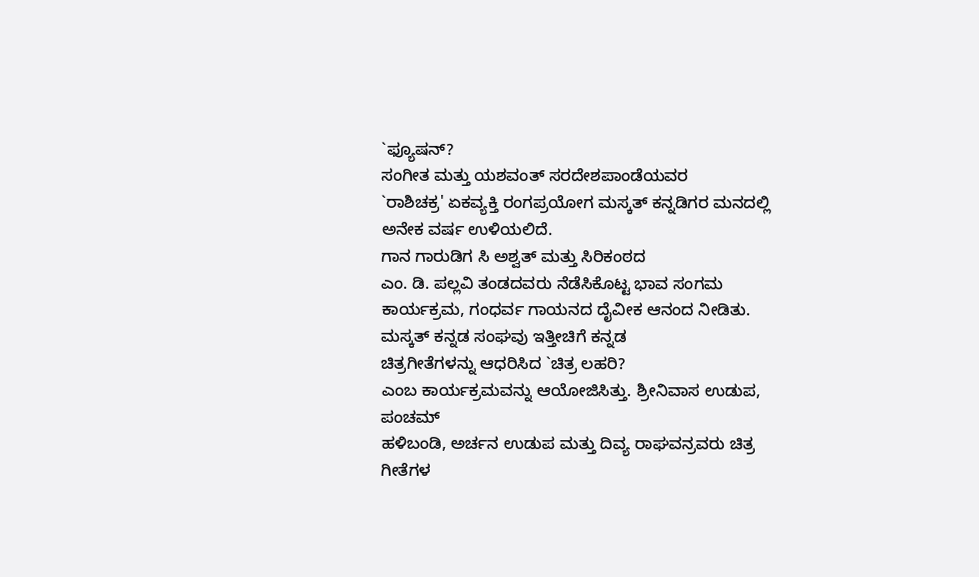`ಫ್ಯೂಷನ್?
ಸಂಗೀತ ಮತ್ತು ಯಶವಂತ್ ಸರದೇಶಪಾಂಡೆಯವರ
`ರಾಶಿಚಕ್ರ' ಏಕವ್ಯಕ್ತಿ ರಂಗಪ್ರಯೋಗ ಮಸ್ಕತ್ ಕನ್ನಡಿಗರ ಮನದಲ್ಲಿ
ಅನೇಕ ವರ್ಷ ಉಳಿಯಲಿದೆ.
ಗಾನ ಗಾರುಡಿಗ ಸಿ ಅಶ್ವತ್ ಮತ್ತು ಸಿರಿಕಂಠದ
ಎಂ. ಡಿ. ಪಲ್ಲವಿ ತಂಡದವರು ನೆಡೆಸಿಕೊಟ್ಟ ಭಾವ ಸಂಗಮ
ಕಾರ್ಯಕ್ರಮ, ಗಂಧರ್ವ ಗಾಯನದ ದೈವೀಕ ಆನಂದ ನೀಡಿತು.
ಮಸ್ಕತ್ ಕನ್ನಡ ಸಂಘವು ಇತ್ತೀಚಿಗೆ ಕನ್ನಡ
ಚಿತ್ರಗೀತೆಗಳನ್ನು ಆಧರಿಸಿದ `ಚಿತ್ರ ಲಹರಿ?
ಎಂಬ ಕಾರ್ಯಕ್ರಮವನ್ನು ಆಯೋಜಿಸಿತ್ತು. ಶ್ರೀನಿವಾಸ ಉಡುಪ, ಪಂಚಮ್
ಹಳಿಬಂಡಿ, ಅರ್ಚನ ಉಡುಪ ಮತ್ತು ದಿವ್ಯ ರಾಘವನ್ರವರು ಚಿತ್ರ
ಗೀತೆಗಳ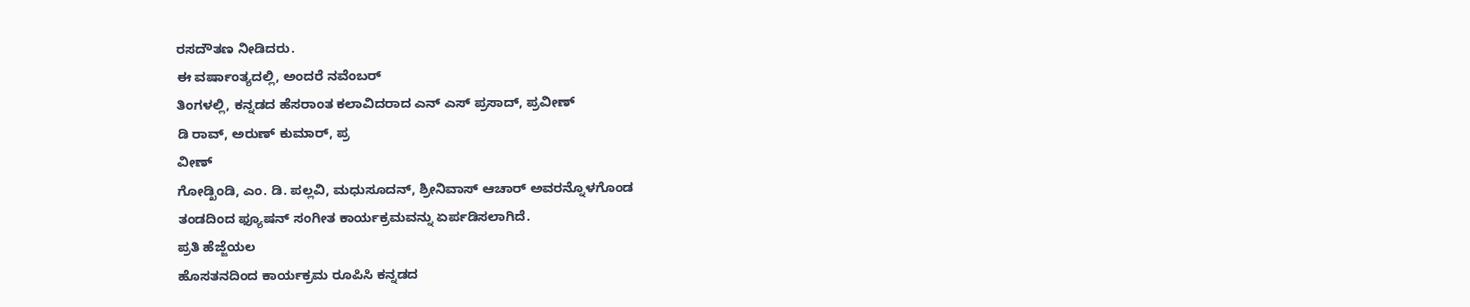ರಸದೌತಣ ನೀಡಿದರು.
ಈ ವರ್ಷಾಂತ್ಯದಲ್ಲಿ, ಅಂದರೆ ನವೆಂಬರ್
ತಿಂಗಳಲ್ಲಿ, ಕನ್ನಡದ ಹೆಸರಾಂತ ಕಲಾವಿದರಾದ ಎನ್ ಎಸ್ ಪ್ರಸಾದ್, ಪ್ರವೀಣ್
ಡಿ ರಾವ್, ಅರುಣ್ ಕುಮಾರ್, ಪ್ರ
ವೀಣ್
ಗೋಡ್ಖಿಂಡಿ, ಎಂ. ಡಿ. ಪಲ್ಲವಿ, ಮಧುಸೂದನ್, ಶ್ರೀನಿವಾಸ್ ಆಚಾರ್ ಅವರನ್ನೊಳಗೊಂಡ
ತಂಡದಿಂದ ಫ್ಯೂಷನ್ ಸಂಗೀತ ಕಾರ್ಯಕ್ರಮವನ್ನು ಏರ್ಪಡಿಸಲಾಗಿದೆ.
ಪ್ರತಿ ಹೆಜ್ಜೆಯಲ
ಹೊಸತನದಿಂದ ಕಾರ್ಯಕ್ರಮ ರೂಪಿಸಿ ಕನ್ನಡದ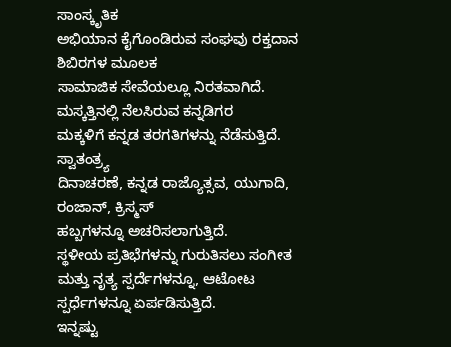ಸಾಂಸ್ಕೃತಿಕ
ಅಭಿಯಾನ ಕೈಗೊಂಡಿರುವ ಸಂಘವು ರಕ್ತದಾನ ಶಿಬಿರಗಳ ಮೂಲಕ
ಸಾಮಾಜಿಕ ಸೇವೆಯಲ್ಲೂ ನಿರತವಾಗಿದೆ.
ಮಸ್ಕತ್ತಿನಲ್ಲಿ ನೆಲಸಿರುವ ಕನ್ನಡಿಗರ
ಮಕ್ಕಳಿಗೆ ಕನ್ನಡ ತರಗತಿಗಳನ್ನು ನೆಡೆಸುತ್ತಿದೆ. ಸ್ವಾತಂತ್ರ್ಯ
ದಿನಾಚರಣೆ, ಕನ್ನಡ ರಾಜ್ಯೊತ್ಸವ, ಯುಗಾದಿ, ರಂಜಾನ್, ಕ್ರಿಸ್ಮಸ್
ಹಬ್ಬಗಳನ್ನೂ ಅಚರಿಸಲಾಗುತ್ತಿದೆ.
ಸ್ಥಳೀಯ ಪ್ರತಿಭೆಗಳನ್ನು ಗುರುತಿಸಲು ಸಂಗೀತ
ಮತ್ತು ನೃತ್ಯ ಸ್ಪರ್ದೆಗಳನ್ನೂ, ಆಟೋಟ ಸ್ಪರ್ಧೆಗಳನ್ನೂ ಏರ್ಪಡಿಸುತ್ತಿದೆ.
ಇನ್ನಷ್ಟು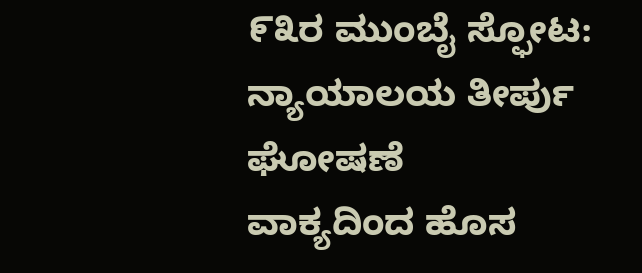೯೩ರ ಮುಂಬೈ ಸ್ಫೋಟ: ನ್ಯಾಯಾಲಯ ತೀರ್ಪು
ಘೋಷಣೆ
ವಾಕ್ಯದಿಂದ ಹೊಸ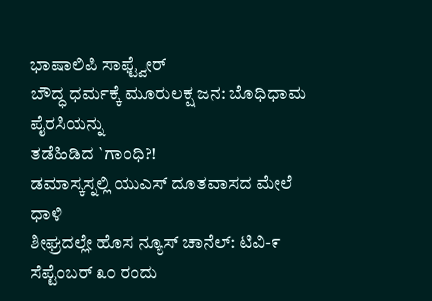ಭಾಷಾಲಿಪಿ ಸಾಫ್ಟ್ವೇರ್
ಬೌದ್ಧ ಧರ್ಮಕ್ಕೆ ಮೂರುಲಕ್ಷ ಜನ: ಬೊಧಿಧಾಮ
ಪೈರಸಿಯನ್ನು
ತಡೆಹಿಡಿದ `ಗಾಂಧಿ?!
ಡಮಾಸ್ಕಸ್ನಲ್ಲಿ ಯುಎಸ್ ದೂತವಾಸದ ಮೇಲೆ
ಧಾಳಿ
ಶೀಘ್ರದಲ್ಲೇ ಹೊಸ ನ್ಯೂಸ್ ಚಾನೆಲ್: ಟಿವಿ-೯
ಸೆಪ್ಟೆಂಬರ್ ೩೦ ರಂದು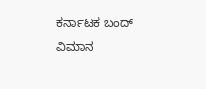ಕರ್ನಾಟಕ ಬಂದ್
ವಿಮಾನ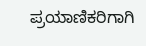ಪ್ರಯಾಣಿಕರಿಗಾಗಿ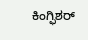ಕಿಂಗ್ಫಿಶರ್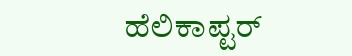ಹೆಲಿಕಾಪ್ಟರ್